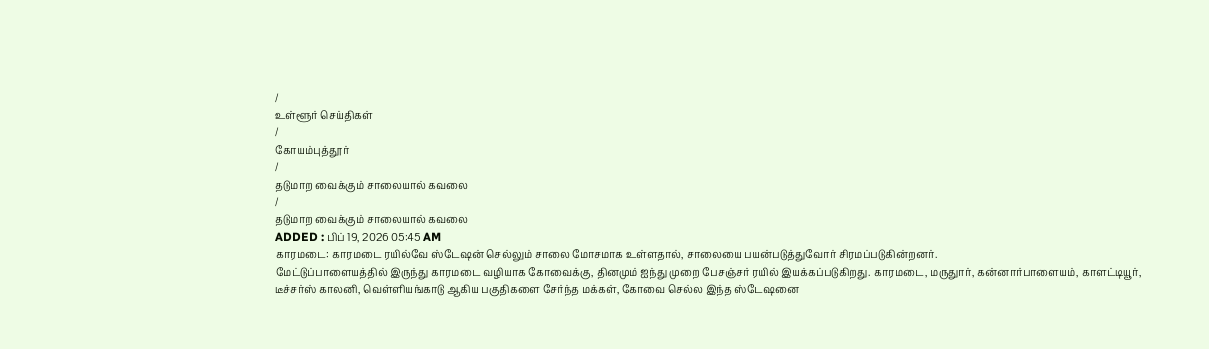/
உள்ளூர் செய்திகள்
/
கோயம்புத்தூர்
/
தடுமாற வைக்கும் சாலையால் கவலை
/
தடுமாற வைக்கும் சாலையால் கவலை
ADDED : பிப் 19, 2026 05:45 AM
காரமடை: காரமடை ரயில்வே ஸ்டேஷன் செல்லும் சாலை மோசமாக உள்ளதால், சாலையை பயன்படுத்துவோர் சிரமப்படுகின்றனர்.
மேட்டுப்பாளையத்தில் இருந்து காரமடை வழியாக கோவைக்கு, தினமும் ஐந்து முறை பேசஞ்சர் ரயில் இயக்கப்படுகிறது. காரமடை, மருதுார், கன்னார்பாளையம், காளட்டியூர், டீச்சர்ஸ் காலனி, வெள்ளியங்காடு ஆகிய பகுதிகளை சேர்ந்த மக்கள், கோவை செல்ல இந்த ஸ்டேஷனை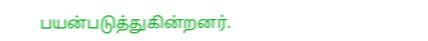பயன்படுத்துகின்றனர்.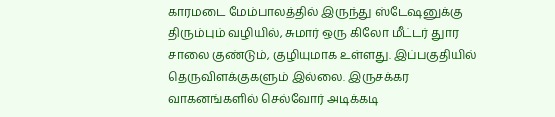காரமடை மேம்பாலத்தில் இருந்து ஸ்டேஷனுக்கு திரும்பும் வழியில், சுமார் ஒரு கிலோ மீட்டர் துார சாலை குண்டும், குழியுமாக உள்ளது. இப்பகுதியில் தெருவிளக்குகளும் இல்லை. இருசக்கர வாகனங்களில் செல்வோர் அடிக்கடி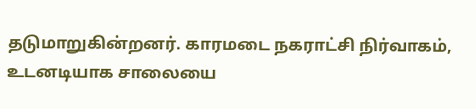தடுமாறுகின்றனர். காரமடை நகராட்சி நிர்வாகம், உடனடியாக சாலையை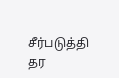சீர்படுத்தி தர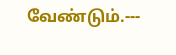வேண்டும்.---